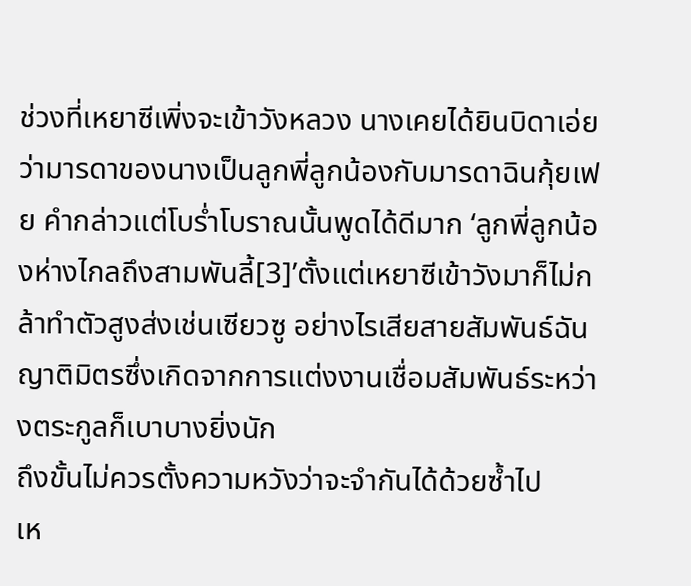ช่วงที่เหยาซีเพิ่งจะเข้าวังหลวง นางเคยได้ยินบิดาเอ่ยว่ามารดาของนางเป็นลูกพี่ลูกน้องกับมารดาฉินกุ้ยเฟย คำกล่าวแต่โบร่ำโบราณนั้นพูดได้ดีมาก ‘ลูกพี่ลูกน้องห่างไกลถึงสามพันลี้[3]’ตั้งแต่เหยาซีเข้าวังมาก็ไม่กล้าทำตัวสูงส่งเช่นเซียวซู อย่างไรเสียสายสัมพันธ์ฉันญาติมิตรซึ่งเกิดจากการแต่งงานเชื่อมสัมพันธ์ระหว่างตระกูลก็เบาบางยิ่งนัก
ถึงขั้นไม่ควรตั้งความหวังว่าจะจำกันได้ด้วยซ้ำไป
เห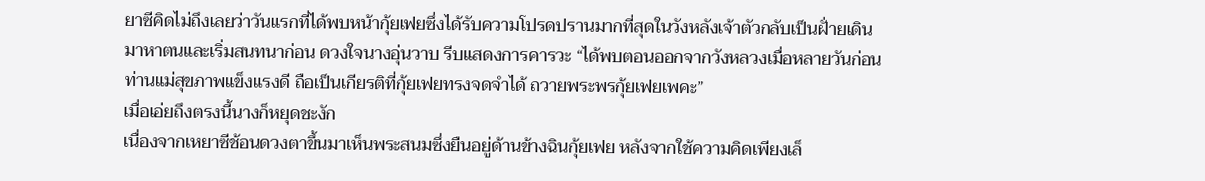ยาซีคิดไม่ถึงเลยว่าวันแรกที่ได้พบหน้ากุ้ยเฟยซึ่งได้รับความโปรดปรานมากที่สุดในวังหลังเจ้าตัวกลับเป็นฝั่ายเดินมาหาตนและเริ่มสนทนาก่อน ดวงใจนางอุ่นวาบ รีบแสดงการคารวะ “ได้พบตอนออกจากวังหลวงเมื่อหลายวันก่อน ท่านแม่สุขภาพแข็งแรงดี ถือเป็นเกียรติที่กุ้ยเฟยทรงจดจำได้ ถวายพระพรกุ้ยเฟยเพคะ”
เมื่อเอ่ยถึงตรงนี้นางก็หยุดชะงัก
เนื่องจากเหยาซีช้อนดวงตาขึ้นมาเห็นพระสนมซึ่งยืนอยู่ด้านข้างฉินกุ้ยเฟย หลังจากใช้ความคิดเพียงเล็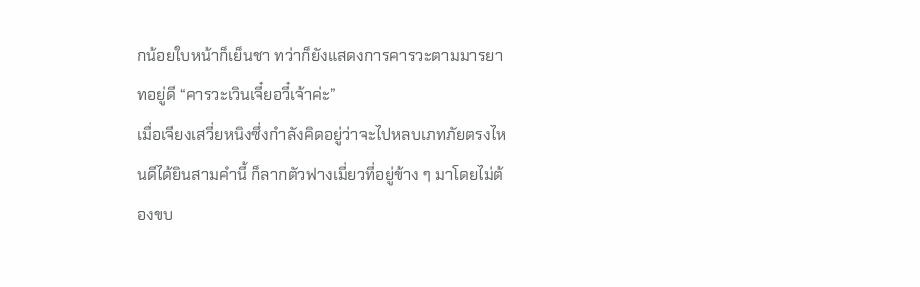กน้อยใบหน้าก็เย็นชา ทว่าก็ยังแสดงการคารวะตามมารยาทอยู่ดี “คารวะเวินเจี๋ยอวี๋เจ้าค่ะ”
เมื่อเจียงเสวี่ยหนิงซึ่งกำลังคิดอยู่ว่าจะไปหลบเภทภัยตรงไหนดีได้ยินสามคำนี้ ก็ลากตัวฟางเมี่ยวที่อยู่ข้าง ๆ มาโดยไม่ต้องขบ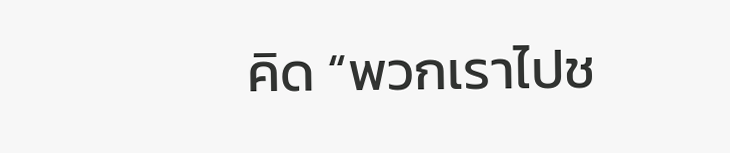คิด “พวกเราไปช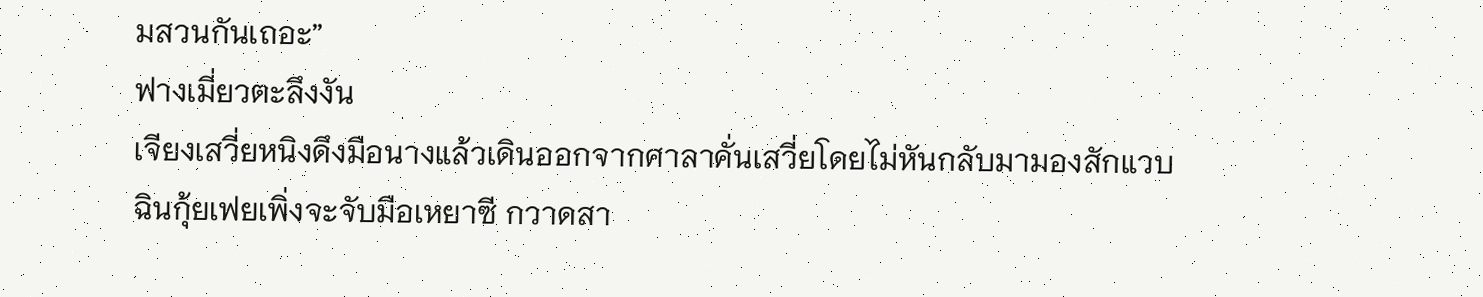มสวนกันเถอะ”
ฟางเมี่ยวตะลึงงัน
เจียงเสวี่ยหนิงดึงมือนางแล้วเดินออกจากศาลาคั่นเสวี่ยโดยไม่หันกลับมามองสักแวบ
ฉินกุ้ยเฟยเพิ่งจะจับมือเหยาซี กวาดสา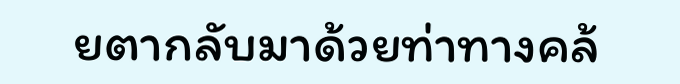ยตากลับมาด้วยท่าทางคล้